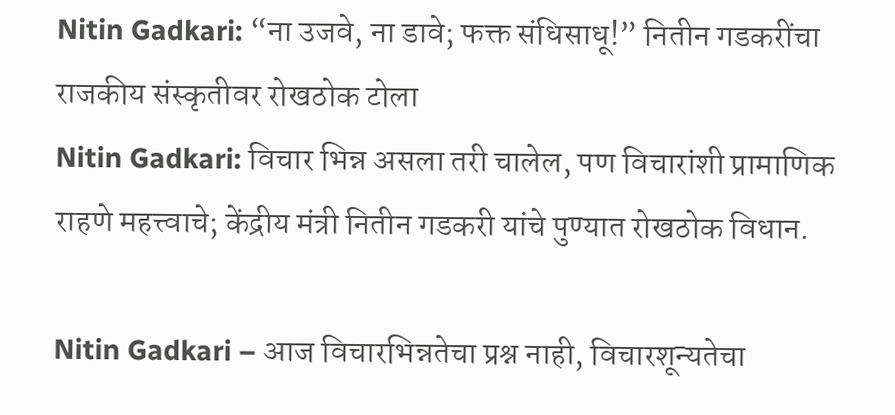Nitin Gadkari: “ना उजवे, ना डावे; फक्त संधिसाधू!” नितीन गडकरींचा राजकीय संस्कृतीवर रोखठोक टोला
Nitin Gadkari: विचार भिन्न असला तरी चालेल, पण विचारांशी प्रामाणिक राहणे महत्त्वाचे; केंद्रीय मंत्री नितीन गडकरी यांचे पुण्यात रोखठोक विधान.

Nitin Gadkari – आज विचारभिन्नतेचा प्रश्न नाही, विचारशून्यतेचा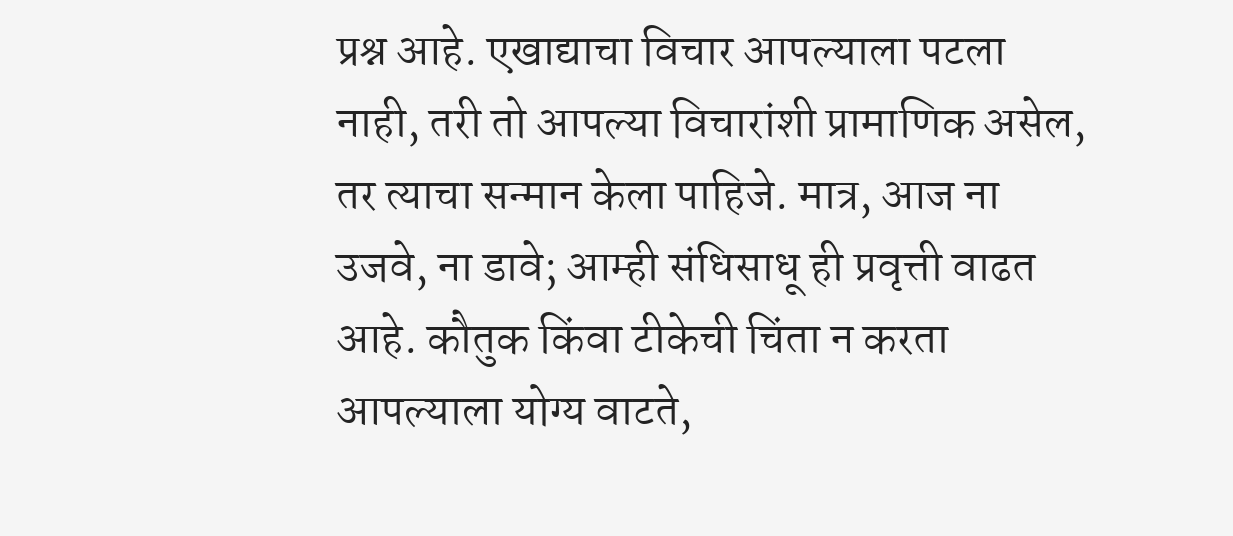प्रश्न आहे. एखाद्याचा विचार आपल्याला पटला नाही, तरी तो आपल्या विचारांशी प्रामाणिक असेल, तर त्याचा सन्मान केला पाहिजे. मात्र, आज ना उजवे, ना डावे; आम्ही संधिसाधू ही प्रवृत्ती वाढत आहे. कौतुक किंवा टीकेची चिंता न करता आपल्याला योग्य वाटते,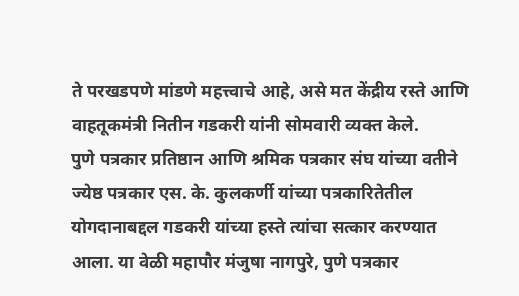ते परखडपणे मांडणे महत्त्वाचे आहे, असे मत केंद्रीय रस्ते आणि वाहतूकमंत्री नितीन गडकरी यांनी सोमवारी व्यक्त केले.
पुणे पत्रकार प्रतिष्ठान आणि श्रमिक पत्रकार संघ यांच्या वतीने ज्येष्ठ पत्रकार एस. के. कुलकर्णी यांच्या पत्रकारितेतील योगदानाबद्दल गडकरी यांच्या हस्ते त्यांचा सत्कार करण्यात आला. या वेळी महापौर मंजुषा नागपुरे, पुणे पत्रकार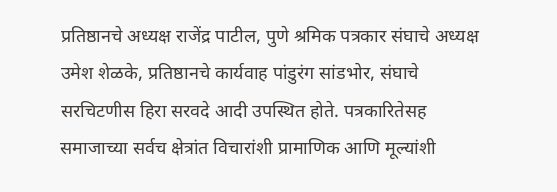प्रतिष्ठानचे अध्यक्ष राजेंद्र पाटील, पुणे श्रमिक पत्रकार संघाचे अध्यक्ष उमेश शेळके, प्रतिष्ठानचे कार्यवाह पांडुरंग सांडभोर, संघाचे सरचिटणीस हिरा सरवदे आदी उपस्थित होते. पत्रकारितेसह समाजाच्या सर्वच क्षेत्रांत विचारांशी प्रामाणिक आणि मूल्यांशी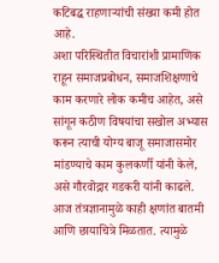कटिबद्ध राहणाऱ्यांची संख्या कमी होत आहे.
अशा परिस्थितीत विचारांशी प्रामाणिक राहून समाजप्रबोधन, समाजशिक्षणाचे काम करणारे लोक कमीच आहेत, असे सांगून कठीण विषयांचा सखोल अभ्यास करून त्याची योग्य बाजू समाजासमोर मांडण्याचे काम कुलकर्णी यांनी केले, असे गौरवोद्गार गडकरी यांनी काढले. आज तंत्रज्ञानामुळे काही क्षणांत बातमी आणि छायाचित्रे मिळतात. त्यामुळे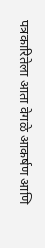पत्रकारितेला आता वेगळे आकर्षण आणि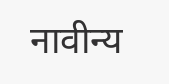नावीन्य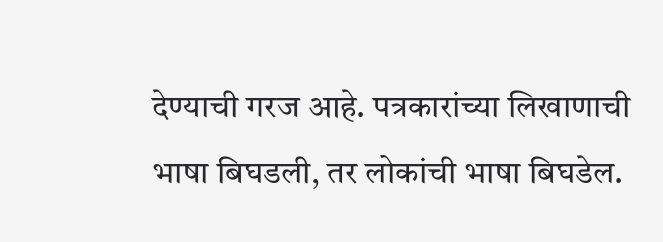देण्याची गरज आहे. पत्रकारांच्या लिखाणाची भाषा बिघडली, तर लोकांची भाषा बिघडेल.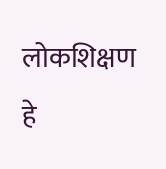लोकशिक्षण हे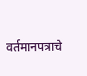वर्तमानपत्राचे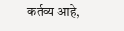कर्तव्य आहे,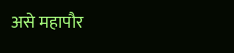असे महापौर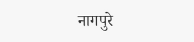नागपुरे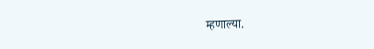म्हणाल्या.